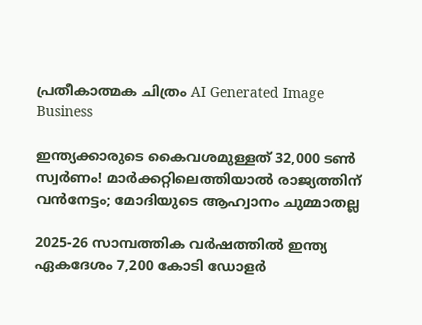പ്രതീകാത്മക ചിത്രം AI Generated Image
Business

ഇന്ത്യക്കാരുടെ കൈവശമുള്ളത് 32,000 ടണ്‍ സ്വര്‍ണം! മാര്‍ക്കറ്റിലെത്തിയാല്‍ രാജ്യത്തിന് വന്‍നേട്ടം; മോദിയുടെ ആഹ്വാനം ചുമ്മാതല്ല

2025-26 സാമ്പത്തിക വര്‍ഷത്തില്‍ ഇന്ത്യ ഏകദേശം 7,200 കോടി ഡോളര്‍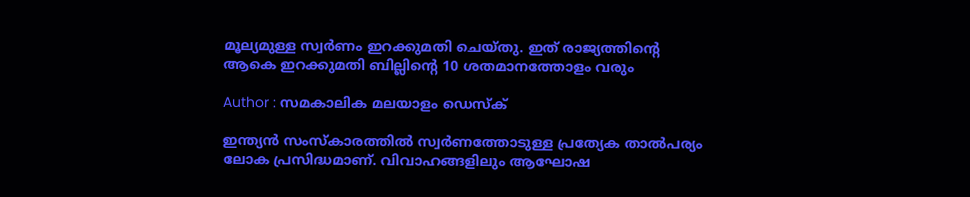മൂല്യമുള്ള സ്വര്‍ണം ഇറക്കുമതി ചെയ്തു. ഇത് രാജ്യത്തിന്റെ ആകെ ഇറക്കുമതി ബില്ലിന്റെ 10 ശതമാനത്തോളം വരും

Author : സമകാലിക മലയാളം ഡെസ്ക്

ഇന്ത്യന്‍ സംസ്‌കാരത്തില്‍ സ്വര്‍ണത്തോടുള്ള പ്രത്യേക താല്‍പര്യം ലോക പ്രസിദ്ധമാണ്. വിവാഹങ്ങളിലും ആഘോഷ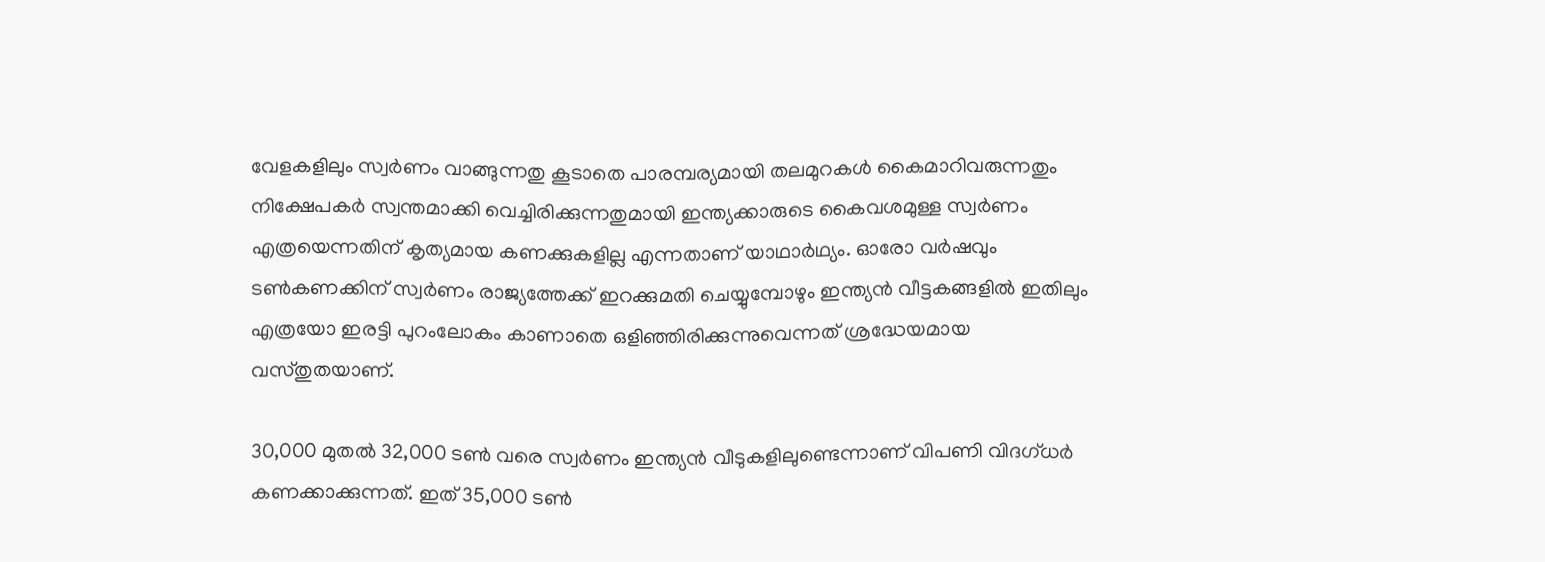വേളകളിലും സ്വര്‍ണം വാങ്ങുന്നതു കൂടാതെ പാരമ്പര്യമായി തലമുറകള്‍ കൈമാറിവരുന്നതും നിക്ഷേപകര്‍ സ്വന്തമാക്കി വെച്ചിരിക്കുന്നതുമായി ഇന്ത്യക്കാരുടെ കൈവശമുള്ള സ്വര്‍ണം എത്രയെന്നതിന് കൃത്യമായ കണക്കുകളില്ല എന്നതാണ് യാഥാര്‍ഥ്യം. ഓരോ വര്‍ഷവും ടണ്‍കണക്കിന് സ്വര്‍ണം രാജ്യത്തേക്ക് ഇറക്കുമതി ചെയ്യുമ്പോഴും ഇന്ത്യന്‍ വീട്ടകങ്ങളില്‍ ഇതിലും എത്രയോ ഇരട്ടി പുറംലോകം കാണാതെ ഒളിഞ്ഞിരിക്കുന്നുവെന്നത് ശ്രദ്ധേയമായ വസ്തുതയാണ്.

30,000 മുതല്‍ 32,000 ടണ്‍ വരെ സ്വര്‍ണം ഇന്ത്യന്‍ വീടുകളിലുണ്ടെന്നാണ് വിപണി വിദഗ്ധര്‍ കണക്കാക്കുന്നത്. ഇത് 35,000 ടണ്‍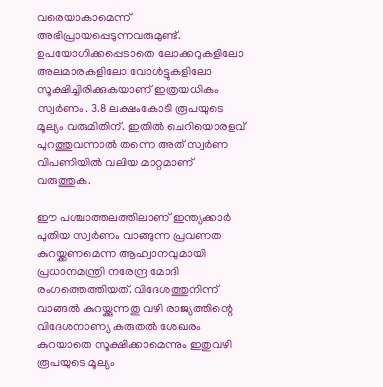വരെയാകാമെന്ന് അഭിപ്രായപ്പെടുന്നവരുമുണ്ട്. ഉപയോഗിക്കപ്പെടാതെ ലോക്കറുകളിലോ അലമാരകളിലോ വോള്‍ട്ടുകളിലോ സൂക്ഷിച്ചിരിക്കുകയാണ് ഇത്രയധികം സ്വര്‍ണം. 3.8 ലക്ഷംകോടി രൂപയുടെ മൂല്യം വരുമിതിന്‌. ഇതില്‍ ചെറിയൊരളവ് പുറത്തുവന്നാല്‍ തന്നെ അത് സ്വര്‍ണ വിപണിയില്‍ വലിയ മാറ്റമാണ് വരുത്തുക.

ഈ പശ്ചാത്തലത്തിലാണ് ഇന്ത്യക്കാര്‍ പുതിയ സ്വര്‍ണം വാങ്ങുന്ന പ്രവണത കുറയ്ക്കണമെന്ന ആഹ്വാനവുമായി പ്രധാനമന്ത്രി നരേന്ദ്ര മോദി രംഗത്തെത്തിയത്. വിദേശത്തുനിന്ന് വാങ്ങല്‍ കുറയ്ക്കുന്നതു വഴി രാജ്യത്തിന്റെ വിദേശനാണ്യ കരുതല്‍ ശേഖരം കുറയാതെ സൂക്ഷിക്കാമെന്നും ഇതുവഴി രൂപയുടെ മൂല്യം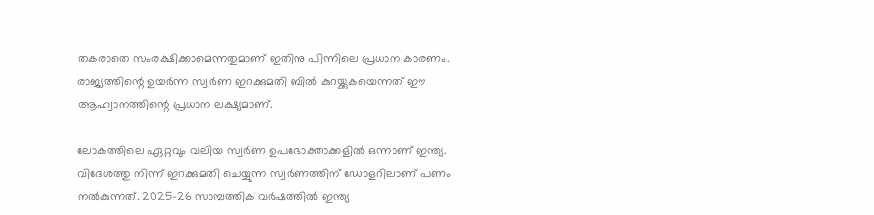തകരാതെ സംരക്ഷിക്കാമെന്നതുമാണ് ഇതിനു പിന്നിലെ പ്രധാന കാരണം. രാജ്യത്തിന്റെ ഉയര്‍ന്ന സ്വര്‍ണ ഇറക്കുമതി ബില്‍ കുറയ്ക്കുകയെന്നത് ഈ ആഹ്വാനത്തിന്റെ പ്രധാന ലക്ഷ്യമാണ്.

ലോകത്തിലെ ഏറ്റവും വലിയ സ്വര്‍ണ ഉപഭോക്താക്കളില്‍ ഒന്നാണ് ഇന്ത്യ. വിദേശത്തു നിന്ന് ഇറക്കുമതി ചെയ്യുന്ന സ്വര്‍ണത്തിന് ഡോളറിലാണ് പണം നല്‍കുന്നത്. 2025-26 സാമ്പത്തിക വര്‍ഷത്തില്‍ ഇന്ത്യ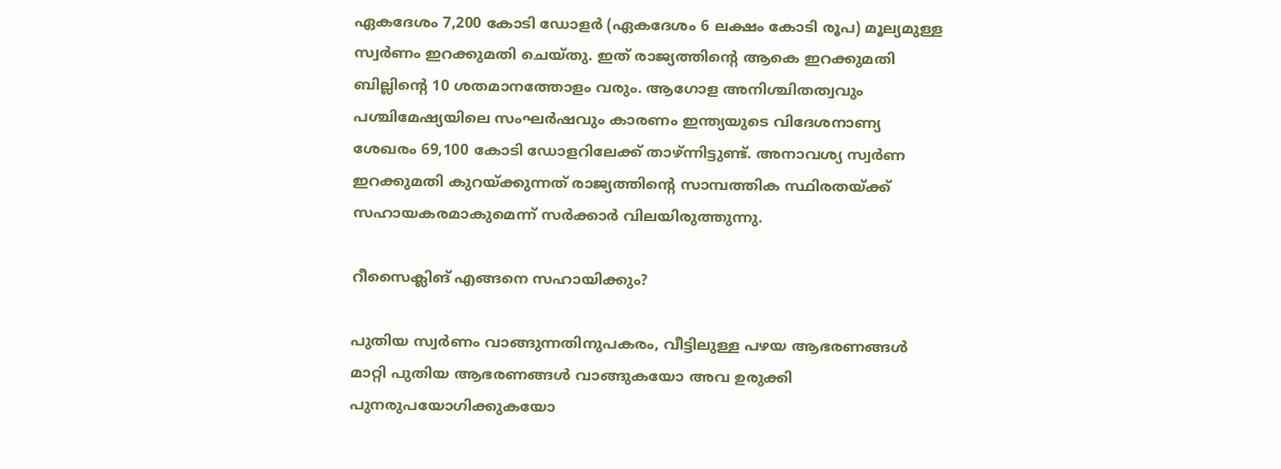ഏകദേശം 7,200 കോടി ഡോളര്‍ (ഏകദേശം 6 ലക്ഷം കോടി രൂപ) മൂല്യമുള്ള സ്വര്‍ണം ഇറക്കുമതി ചെയ്തു. ഇത് രാജ്യത്തിന്റെ ആകെ ഇറക്കുമതി ബില്ലിന്റെ 10 ശതമാനത്തോളം വരും. ആഗോള അനിശ്ചിതത്വവും പശ്ചിമേഷ്യയിലെ സംഘര്‍ഷവും കാരണം ഇന്ത്യയുടെ വിദേശനാണ്യ ശേഖരം 69,100 കോടി ഡോളറിലേക്ക് താഴ്ന്നിട്ടുണ്ട്. അനാവശ്യ സ്വര്‍ണ ഇറക്കുമതി കുറയ്ക്കുന്നത് രാജ്യത്തിന്റെ സാമ്പത്തിക സ്ഥിരതയ്ക്ക് സഹായകരമാകുമെന്ന് സര്‍ക്കാര്‍ വിലയിരുത്തുന്നു.

റീസൈക്ലിങ് എങ്ങനെ സഹായിക്കും?

പുതിയ സ്വര്‍ണം വാങ്ങുന്നതിനുപകരം, വീട്ടിലുള്ള പഴയ ആഭരണങ്ങള്‍ മാറ്റി പുതിയ ആഭരണങ്ങള്‍ വാങ്ങുകയോ അവ ഉരുക്കി പുനരുപയോഗിക്കുകയോ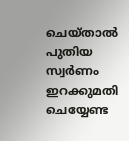ചെയ്താല്‍ പുതിയ സ്വര്‍ണം ഇറക്കുമതി ചെയ്യേണ്ട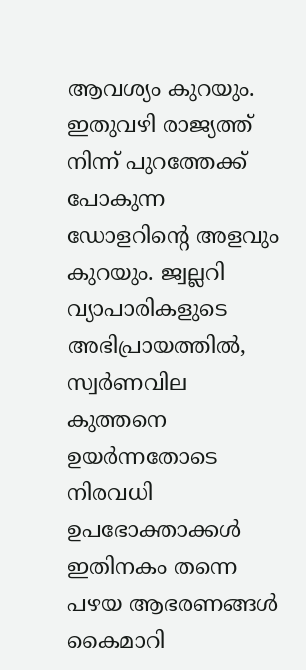ആവശ്യം കുറയും. ഇതുവഴി രാജ്യത്ത് നിന്ന് പുറത്തേക്ക് പോകുന്ന ഡോളറിന്റെ അളവും കുറയും. ജ്വല്ലറി വ്യാപാരികളുടെ അഭിപ്രായത്തില്‍, സ്വര്‍ണവില കുത്തനെ ഉയര്‍ന്നതോടെ നിരവധി ഉപഭോക്താക്കള്‍ ഇതിനകം തന്നെ പഴയ ആഭരണങ്ങള്‍ കൈമാറി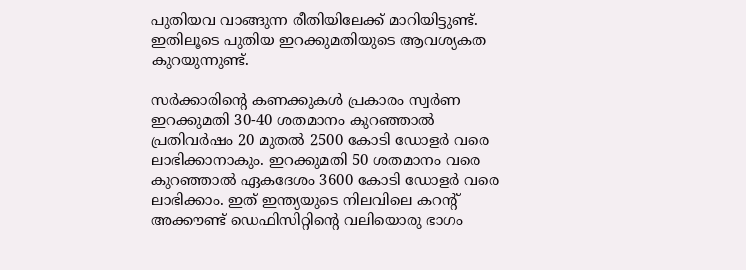പുതിയവ വാങ്ങുന്ന രീതിയിലേക്ക് മാറിയിട്ടുണ്ട്. ഇതിലൂടെ പുതിയ ഇറക്കുമതിയുടെ ആവശ്യകത കുറയുന്നുണ്ട്.

സര്‍ക്കാരിന്റെ കണക്കുകള്‍ പ്രകാരം സ്വര്‍ണ ഇറക്കുമതി 30-40 ശതമാനം കുറഞ്ഞാല്‍ പ്രതിവര്‍ഷം 20 മുതല്‍ 2500 കോടി ഡോളര്‍ വരെ ലാഭിക്കാനാകും. ഇറക്കുമതി 50 ശതമാനം വരെ കുറഞ്ഞാല്‍ ഏകദേശം 3600 കോടി ഡോളര്‍ വരെ ലാഭിക്കാം. ഇത് ഇന്ത്യയുടെ നിലവിലെ കറന്റ് അക്കൗണ്ട് ഡെഫിസിറ്റിന്റെ വലിയൊരു ഭാഗം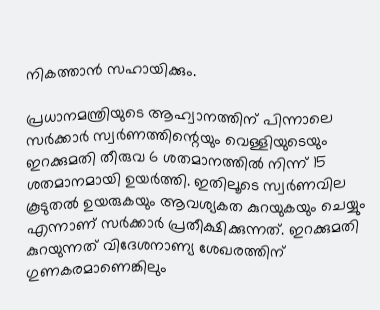നികത്താന്‍ സഹായിക്കും.

പ്രധാനമന്ത്രിയുടെ ആഹ്വാനത്തിന് പിന്നാലെ സര്‍ക്കാര്‍ സ്വര്‍ണത്തിന്റെയും വെള്ളിയുടെയും ഇറക്കുമതി തീരുവ 6 ശതമാനത്തില്‍ നിന്ന് 15 ശതമാനമായി ഉയര്‍ത്തി. ഇതിലൂടെ സ്വര്‍ണവില കൂടുതല്‍ ഉയരുകയും ആവശ്യകത കുറയുകയും ചെയ്യും എന്നാണ് സര്‍ക്കാര്‍ പ്രതീക്ഷിക്കുന്നത്. ഇറക്കുമതി കുറയുന്നത് വിദേശനാണ്യ ശേഖരത്തിന് ഗുണകരമാണെങ്കിലും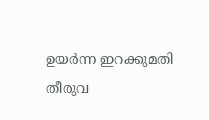ഉയര്‍ന്ന ഇറക്കുമതി തീരുവ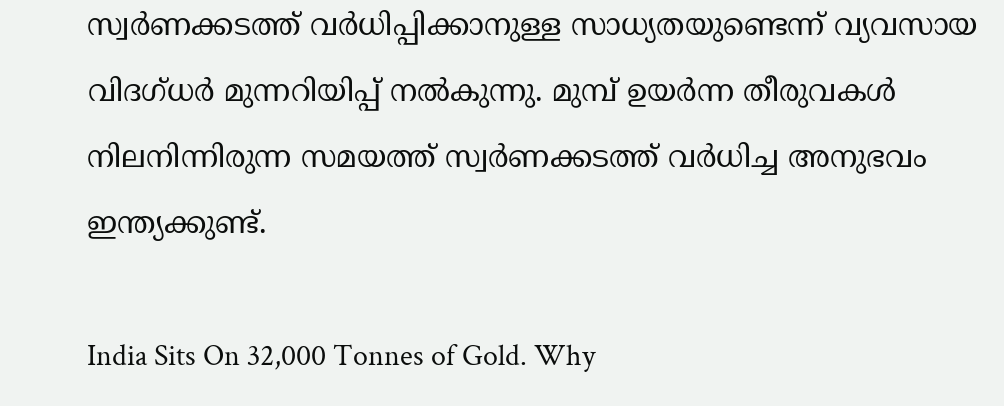സ്വര്‍ണക്കടത്ത് വര്‍ധിപ്പിക്കാനുള്ള സാധ്യതയുണ്ടെന്ന് വ്യവസായ വിദഗ്ധര്‍ മുന്നറിയിപ്പ് നല്‍കുന്നു. മുമ്പ് ഉയര്‍ന്ന തീരുവകള്‍ നിലനിന്നിരുന്ന സമയത്ത് സ്വര്‍ണക്കടത്ത് വര്‍ധിച്ച അനുഭവം ഇന്ത്യക്കുണ്ട്.

India Sits On 32,000 Tonnes of Gold. Why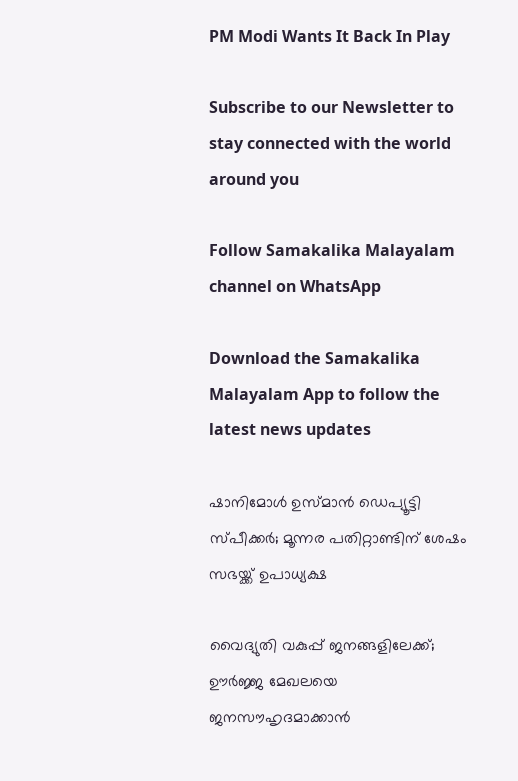PM Modi Wants It Back In Play

Subscribe to our Newsletter to stay connected with the world around you

Follow Samakalika Malayalam channel on WhatsApp

Download the Samakalika Malayalam App to follow the latest news updates

ഷാനിമോള്‍ ഉസ്മാന്‍ ഡെപ്യൂട്ടി സ്പീക്കര്‍; മൂന്നര പതിറ്റാണ്ടിന് ശേഷം സഭയ്ക്ക് ഉപാധ്യക്ഷ

വൈദ്യുതി വകുപ്പ് ജനങ്ങളിലേക്ക്; ഊർജ്ജ മേഖലയെ ജനസൗഹൃദമാക്കാൻ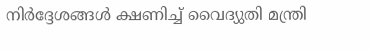നിർദ്ദേശങ്ങൾ ക്ഷണിച്ച് വൈദ്യുതി മന്ത്രി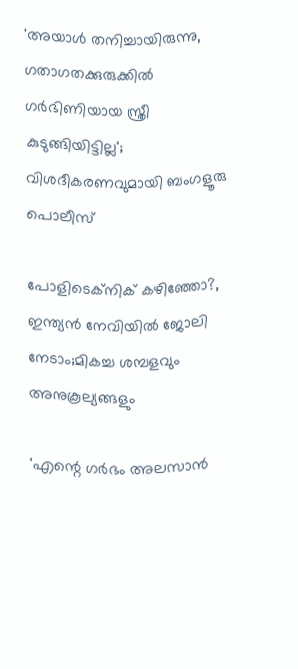'അയാള്‍ തനിച്ചായിരുന്നു, ഗതാഗതക്കുരുക്കില്‍ ഗര്‍ഭിണിയായ സ്ത്രീ കുടുങ്ങിയിട്ടില്ല'; വിശദീകരണവുമായി ബംഗളൂരു പൊലീസ്

പോളിടെക്‌നിക് കഴിഞ്ഞോ?, ഇന്ത്യൻ നേവിയിൽ ജോലി നേടാം;മികച്ച ശമ്പളവും അനുകൂല്യങ്ങളും

'എന്റെ ഗര്‍ഭം അലസാന്‍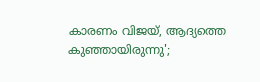കാരണം വിജയ്, ആദ്യത്തെ കുഞ്ഞായിരുന്നു';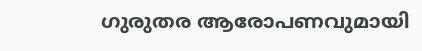ഗുരുതര ആരോപണവുമായി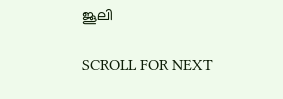ജൂലി

SCROLL FOR NEXT